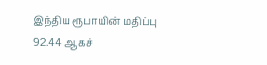இந்திய ரூபாயின் மதிப்பு 92.44 ஆகச்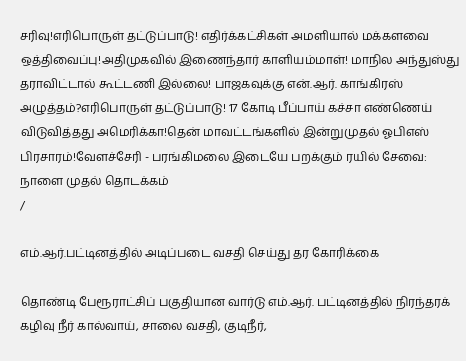சரிவு!எரிபொருள் தட்டுப்பாடு! எதிர்க்கட்சிகள் அமளியால் மக்களவை ஒத்திவைப்பு!அதிமுகவில் இணைந்தார் காளியம்மாள்! மாநில அந்துஸ்து தராவிட்டால் கூட்டணி இல்லை! பாஜகவுக்கு என்.ஆர். காங்கிரஸ் அழுத்தம்?எரிபொருள் தட்டுப்பாடு! 17 கோடி பீப்பாய் கச்சா எண்ணெய் விடுவித்தது அமெரிக்கா!தென் மாவட்டங்களில் இன்றுமுதல் ஓபிஎஸ் பிரசாரம்!வேளச்சேரி - பரங்கிமலை இடையே பறக்கும் ரயில் சேவை: நாளை முதல் தொடக்கம்
/

எம்.ஆர்.பட்டினத்தில் அடிப்படை வசதி செய்து தர கோரிக்கை

தொண்டி பேரூராட்சிப் பகுதியான வார்டு எம்.ஆர். பட்டினத்தில் நிரந்தரக் கழிவு நீர் கால்வாய், சாலை வசதி, குடிநீர்,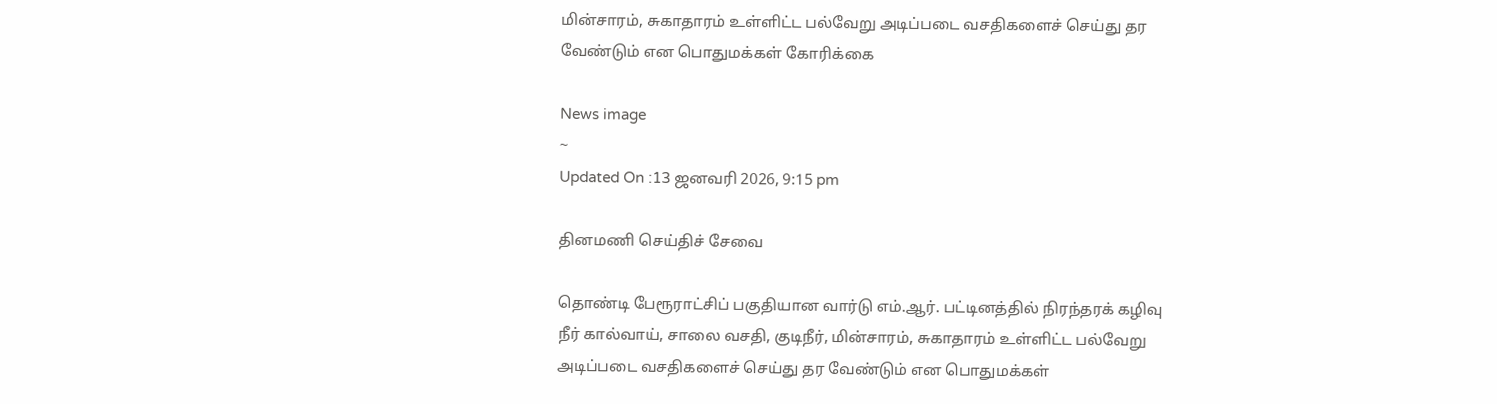மின்சாரம், சுகாதாரம் உள்ளிட்ட பல்வேறு அடிப்படை வசதிகளைச் செய்து தர வேண்டும் என பொதுமக்கள் கோரிக்கை

News image
~
Updated On :13 ஜனவரி 2026, 9:15 pm

தினமணி செய்திச் சேவை

தொண்டி பேரூராட்சிப் பகுதியான வார்டு எம்.ஆர். பட்டினத்தில் நிரந்தரக் கழிவு நீர் கால்வாய், சாலை வசதி, குடிநீர், மின்சாரம், சுகாதாரம் உள்ளிட்ட பல்வேறு அடிப்படை வசதிகளைச் செய்து தர வேண்டும் என பொதுமக்கள்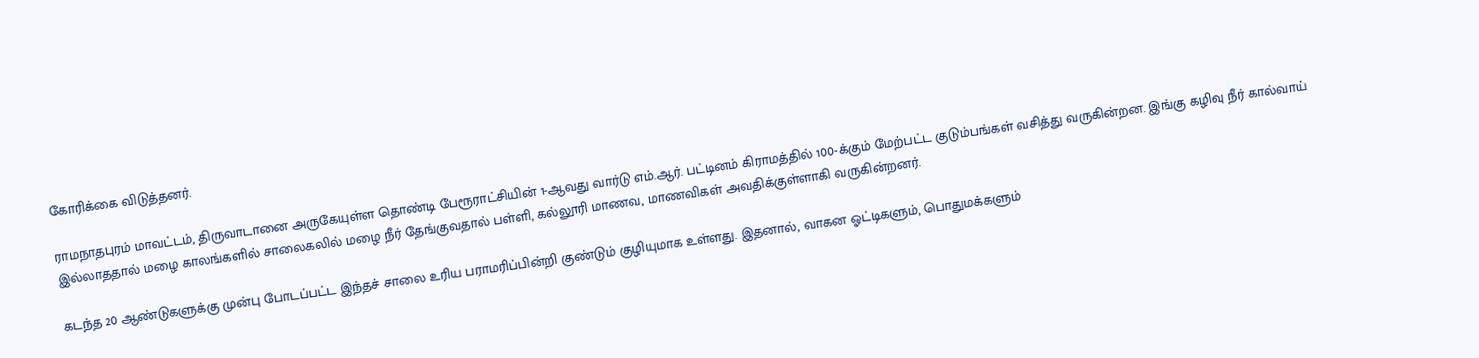கோரிக்கை விடுத்தனர்.

ராமநாதபுரம் மாவட்டம், திருவாடானை அருகேயுள்ள தொண்டி பேரூராட்சியின் 1-ஆவது வார்டு எம்.ஆர். பட்டினம் கிராமத்தில் 100-க்கும் மேற்பட்ட குடும்பங்கள் வசித்து வருகின்றன. இங்கு கழிவு நீர் கால்வாய் இல்லாததால் மழை காலங்களில் சாலைகலில் மழை நீர் தேங்குவதால் பள்ளி, கல்லூரி மாணவ, மாணவிகள் அவதிக்குள்ளாகி வருகின்றனர்.

கடந்த 20 ஆண்டுகளுக்கு முன்பு போடப்பட்ட இந்தச் சாலை உரிய பராமரிப்பின்றி குண்டும் குழியுமாக உள்ளது. இதனால், வாகன ஓட்டிகளும், பொதுமக்களும்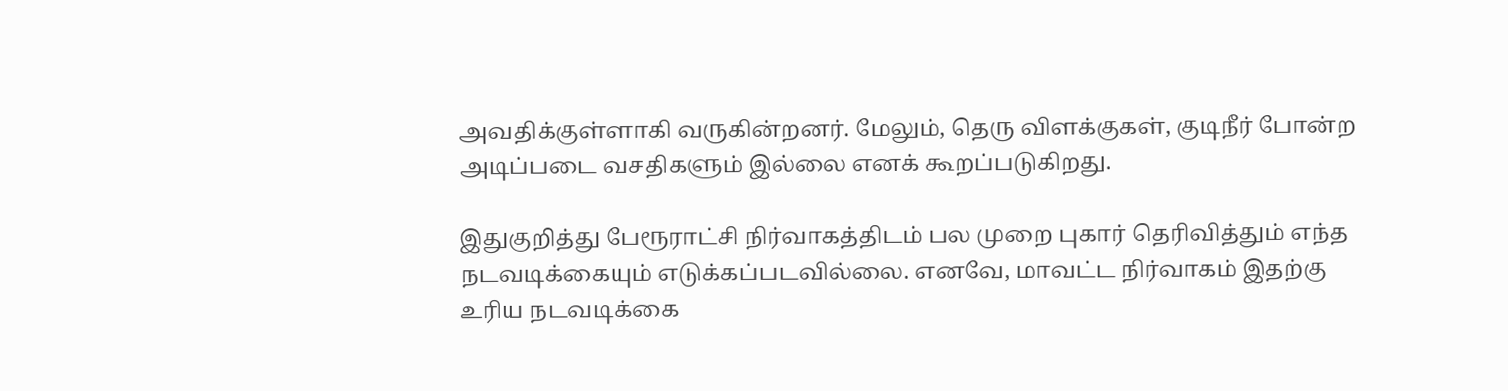அவதிக்குள்ளாகி வருகின்றனர். மேலும், தெரு விளக்குகள், குடிநீர் போன்ற அடிப்படை வசதிகளும் இல்லை எனக் கூறப்படுகிறது.

இதுகுறித்து பேரூராட்சி நிர்வாகத்திடம் பல முறை புகார் தெரிவித்தும் எந்த நடவடிக்கையும் எடுக்கப்படவில்லை. எனவே, மாவட்ட நிர்வாகம் இதற்கு உரிய நடவடிக்கை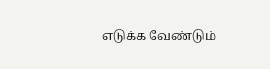எடுக்க வேண்டும்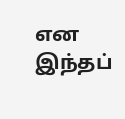என இந்தப்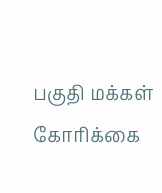பகுதி மக்கள் கோரிக்கை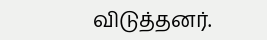விடுத்தனர்.